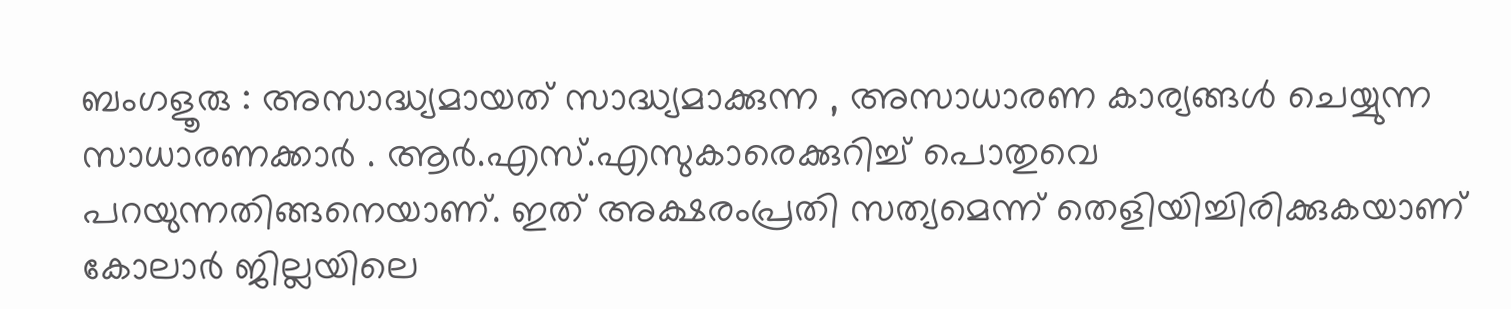ബംഗളൂരു : അസാദ്ധ്യമായത് സാദ്ധ്യമാക്കുന്ന , അസാധാരണ കാര്യങ്ങൾ ചെയ്യുന്ന സാധാരണക്കാർ . ആർ.എസ്.എസുകാരെക്കുറിച്ച് പൊതുവെ പറയുന്നതിങ്ങനെയാണ്. ഇത് അക്ഷരംപ്രതി സത്യമെന്ന് തെളിയിച്ചിരിക്കുകയാണ് കോലാർ ജില്ലയിലെ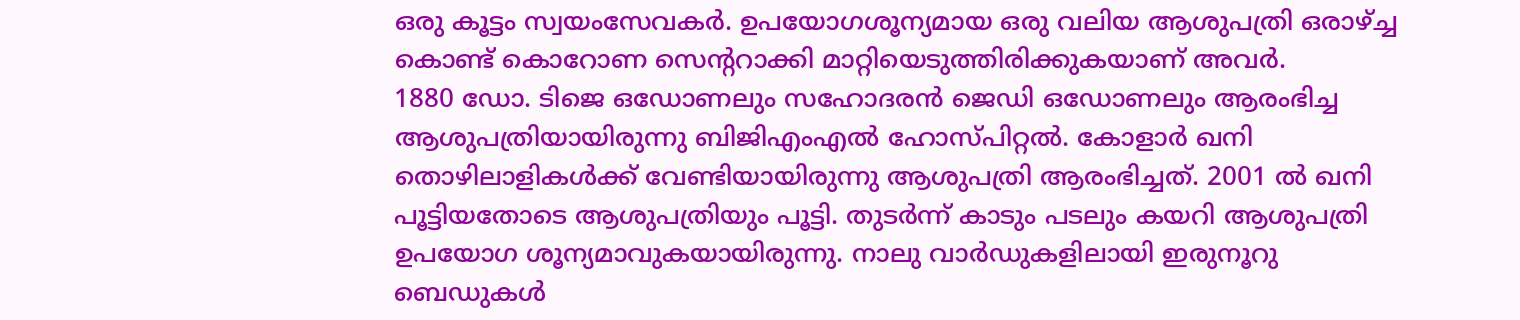ഒരു കൂട്ടം സ്വയംസേവകർ. ഉപയോഗശൂന്യമായ ഒരു വലിയ ആശുപത്രി ഒരാഴ്ച്ച കൊണ്ട് കൊറോണ സെന്ററാക്കി മാറ്റിയെടുത്തിരിക്കുകയാണ് അവർ.
1880 ഡോ. ടിജെ ഒഡോണലും സഹോദരൻ ജെഡി ഒഡോണലും ആരംഭിച്ച ആശുപത്രിയായിരുന്നു ബിജിഎംഎൽ ഹോസ്പിറ്റൽ. കോളാർ ഖനി തൊഴിലാളികൾക്ക് വേണ്ടിയായിരുന്നു ആശുപത്രി ആരംഭിച്ചത്. 2001 ൽ ഖനി പൂട്ടിയതോടെ ആശുപത്രിയും പൂട്ടി. തുടർന്ന് കാടും പടലും കയറി ആശുപത്രി ഉപയോഗ ശൂന്യമാവുകയായിരുന്നു. നാലു വാർഡുകളിലായി ഇരുനൂറു ബെഡുകൾ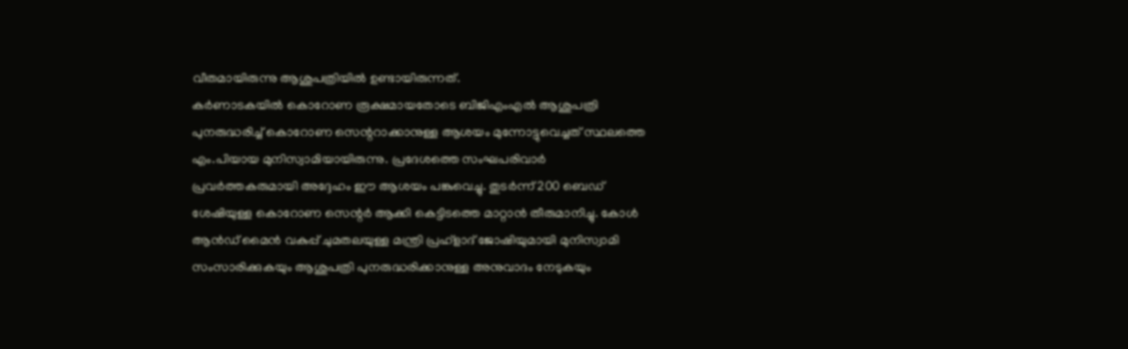വീതമായിരുന്നു ആശുപത്രിയിൽ ഉണ്ടായിരുന്നത്.
കർണാടകയിൽ കൊറോണ രൂക്ഷമായതോടെ ബിജിഎംഎൽ ആശുപത്രി പുനരുദ്ധരിച്ച് കൊറോണ സെന്ററാക്കാനുള്ള ആശയം മുന്നോട്ടുവെച്ചത് സ്ഥലത്തെ എം.പിയായ മുനിസ്വാമിയായിരുന്നു. പ്രദേശത്തെ സംഘപരിവാർ പ്രവർത്തകരുമായി അദ്ദേഹം ഈ ആശയം പങ്കുവെച്ചു. തുടർന്ന് 200 ബെഡ് ശേഷിയുള്ള കൊറോണ സെന്റർ ആക്കി കെട്ടിടത്തെ മാറ്റാൻ തീരുമാനിച്ചു. കോൾ ആൻഡ് മൈൻ വകുപ്പ് ചുമതലയുള്ള മന്ത്രി പ്രഹ്ളാദ് ജോഷിയുമായി മുനിസ്വാമി സംസാരിക്കുകയും ആശുപത്രി പുനരുദ്ധരിക്കാനുള്ള അനുവാദം നേടുകയും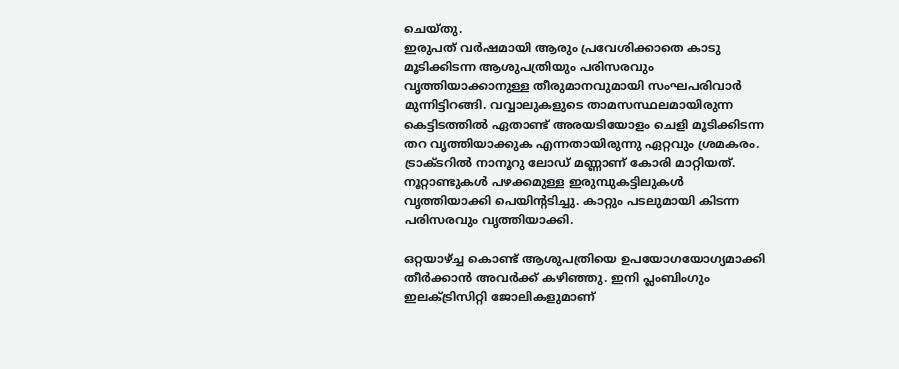ചെയ്തു.
ഇരുപത് വർഷമായി ആരും പ്രവേശിക്കാതെ കാടു മൂടിക്കിടന്ന ആശുപത്രിയും പരിസരവും വൃത്തിയാക്കാനുള്ള തീരുമാനവുമായി സംഘപരിവാർ മുന്നിട്ടിറങ്ങി. വവ്വാലുകളുടെ താമസസ്ഥലമായിരുന്ന കെട്ടിടത്തിൽ ഏതാണ്ട് അരയടിയോളം ചെളി മൂടിക്കിടന്ന തറ വൃത്തിയാക്കുക എന്നതായിരുന്നു ഏറ്റവും ശ്രമകരം. ട്രാക്ടറിൽ നാനൂറു ലോഡ് മണ്ണാണ് കോരി മാറ്റിയത്. നൂറ്റാണ്ടുകൾ പഴക്കമുള്ള ഇരുമ്പുകട്ടിലുകൾ വൃത്തിയാക്കി പെയിന്റടിച്ചു. കാറ്റും പടലുമായി കിടന്ന പരിസരവും വൃത്തിയാക്കി.

ഒറ്റയാഴ്ച്ച കൊണ്ട് ആശുപത്രിയെ ഉപയോഗയോഗ്യമാക്കി തീർക്കാൻ അവർക്ക് കഴിഞ്ഞു. ഇനി പ്ലംബിംഗും ഇലക്ട്രിസിറ്റി ജോലികളുമാണ്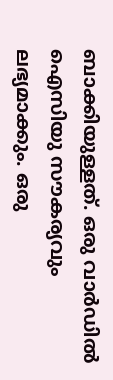ബാക്കിയുള്ളത്. ഒരു വാർഡിൽ ഐസിയു സൗകര്യവും ലഭ്യമാക്കും. ഒരു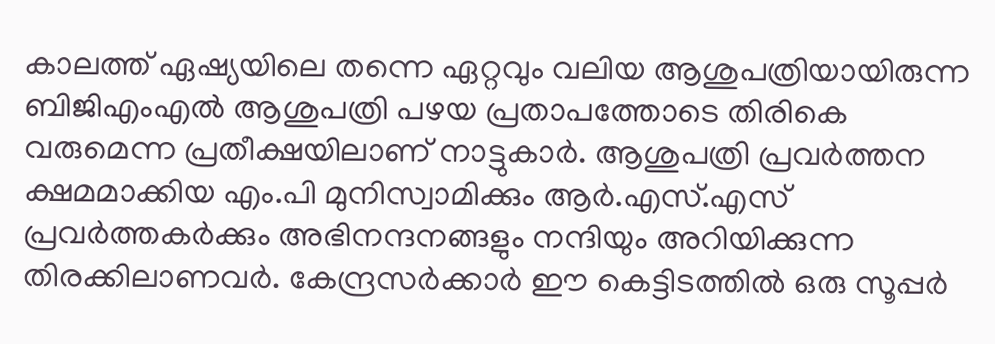കാലത്ത് ഏഷ്യയിലെ തന്നെ ഏറ്റവും വലിയ ആശുപത്രിയായിരുന്ന ബിജിഎംഎൽ ആശുപത്രി പഴയ പ്രതാപത്തോടെ തിരികെ വരുമെന്ന പ്രതീക്ഷയിലാണ് നാട്ടുകാർ. ആശുപത്രി പ്രവർത്തന ക്ഷമമാക്കിയ എം.പി മുനിസ്വാമിക്കും ആർ.എസ്.എസ് പ്രവർത്തകർക്കും അഭിനന്ദനങ്ങളും നന്ദിയും അറിയിക്കുന്ന തിരക്കിലാണവർ. കേന്ദ്രസർക്കാർ ഈ കെട്ടിടത്തിൽ ഒരു സൂപ്പർ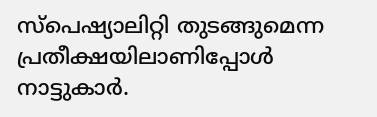സ്പെഷ്യാലിറ്റി തുടങ്ങുമെന്ന പ്രതീക്ഷയിലാണിപ്പോൾ നാട്ടുകാർ.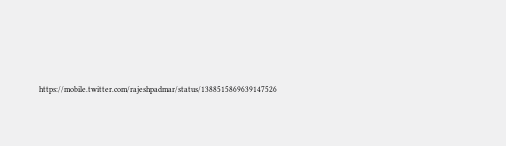https://mobile.twitter.com/rajeshpadmar/status/1388515869639147526